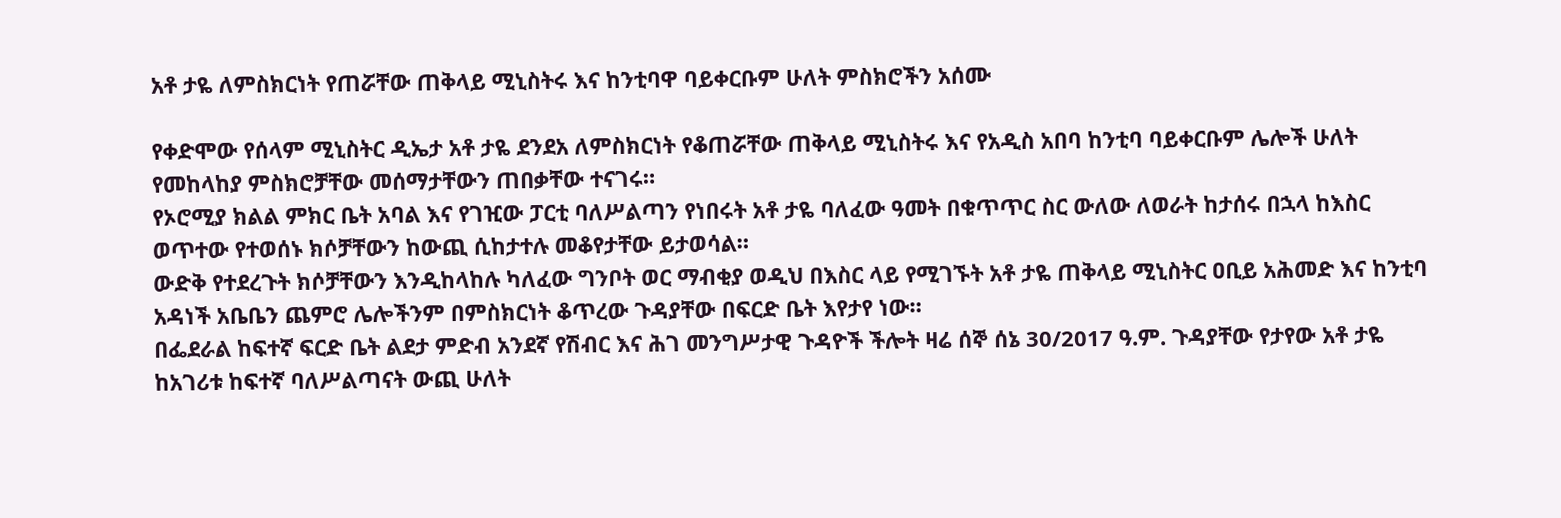አቶ ታዬ ለምስክርነት የጠሯቸው ጠቅላይ ሚኒስትሩ እና ከንቲባዋ ባይቀርቡም ሁለት ምስክሮችን አሰሙ

የቀድሞው የሰላም ሚኒስትር ዲኤታ አቶ ታዬ ደንደአ ለምስክርነት የቆጠሯቸው ጠቅላይ ሚኒስትሩ እና የአዲስ አበባ ከንቲባ ባይቀርቡም ሌሎች ሁለት የመከላከያ ምስክሮቻቸው መሰማታቸውን ጠበቃቸው ተናገሩ።
የኦሮሚያ ክልል ምክር ቤት አባል እና የገዢው ፓርቲ ባለሥልጣን የነበሩት አቶ ታዬ ባለፈው ዓመት በቁጥጥር ስር ውለው ለወራት ከታሰሩ በኋላ ከእስር ወጥተው የተወሰኑ ክሶቻቸውን ከውጪ ሲከታተሉ መቆየታቸው ይታወሳል።
ውድቅ የተደረጉት ክሶቻቸውን እንዲከላከሉ ካለፈው ግንቦት ወር ማብቂያ ወዲህ በእስር ላይ የሚገኙት አቶ ታዬ ጠቅላይ ሚኒስትር ዐቢይ አሕመድ እና ከንቲባ አዳነች አቤቤን ጨምሮ ሌሎችንም በምስክርነት ቆጥረው ጉዳያቸው በፍርድ ቤት እየታየ ነው።
በፌደራል ከፍተኛ ፍርድ ቤት ልደታ ምድብ አንደኛ የሽብር እና ሕገ መንግሥታዊ ጉዳዮች ችሎት ዛሬ ሰኞ ሰኔ 30/2017 ዓ.ም. ጉዳያቸው የታየው አቶ ታዬ ከአገሪቱ ከፍተኛ ባለሥልጣናት ውጪ ሁለት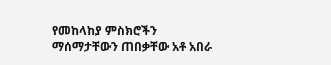የመከላከያ ምስክሮችን ማሰማታቸውን ጠበቃቸው አቶ አበራ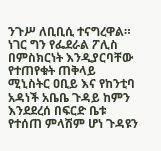ንጉሥ ለቢቢሲ ተናግረዋል።
ነገር ግን የፌደራል ፖሊስ በምስክርነት እንዲያርባቸው የተጠየቁት ጠቅላይ ሚኒስትር ዐቢይ እና የከንቲባ አዳነች አቤቤ ጉዳይ ከምን እንደደረሰ በፍርድ ቤቱ የተሰጠ ምላሽም ሆነ ጉዳዩን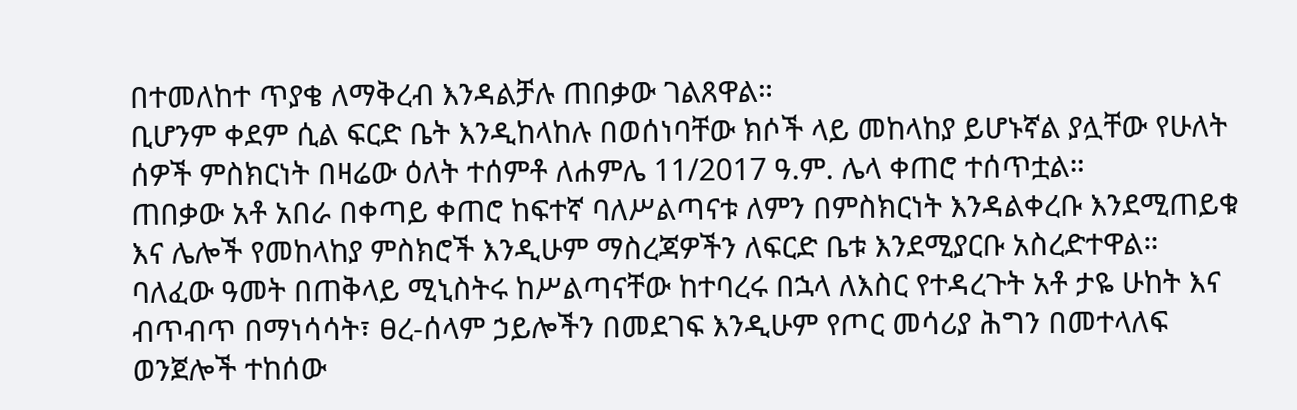በተመለከተ ጥያቄ ለማቅረብ እንዳልቻሉ ጠበቃው ገልጸዋል።
ቢሆንም ቀደም ሲል ፍርድ ቤት እንዲከላከሉ በወሰነባቸው ክሶች ላይ መከላከያ ይሆኑኛል ያሏቸው የሁለት ሰዎች ምስክርነት በዛሬው ዕለት ተሰምቶ ለሐምሌ 11/2017 ዓ.ም. ሌላ ቀጠሮ ተሰጥቷል።
ጠበቃው አቶ አበራ በቀጣይ ቀጠሮ ከፍተኛ ባለሥልጣናቱ ለምን በምስክርነት እንዳልቀረቡ እንደሚጠይቁ እና ሌሎች የመከላከያ ምስክሮች እንዲሁም ማስረጃዎችን ለፍርድ ቤቱ እንደሚያርቡ አስረድተዋል።
ባለፈው ዓመት በጠቅላይ ሚኒስትሩ ከሥልጣናቸው ከተባረሩ በኋላ ለእስር የተዳረጉት አቶ ታዬ ሁከት እና ብጥብጥ በማነሳሳት፣ ፀረ-ሰላም ኃይሎችን በመደገፍ እንዲሁም የጦር መሳሪያ ሕግን በመተላለፍ ወንጀሎች ተከሰው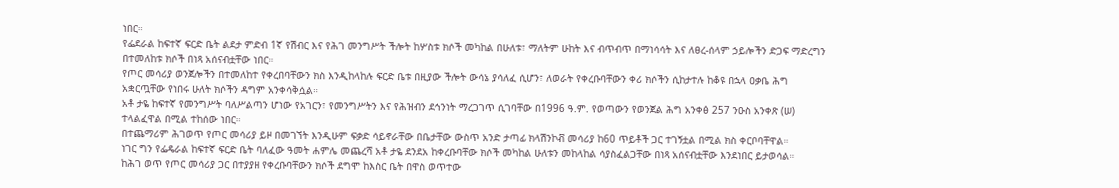ነበር።
የፌደራል ከፍተኛ ፍርድ ቤት ልደታ ምድብ 1ኛ የሽብር እና የሕገ መንግሥት ችሎት ከሦስቱ ክሶች መካከል በሁለቱ፣ ማለትም ሁከት እና ብጥብጥ በማነሳሳት እና ለፀረ-ሰላም ኃይሎችን ድጋፍ ማድረግን በተመለከቱ ክሶች በነጻ አሰናብቷቸው ነበር።
የጦር መሳሪያ ወንጀሎችን በተመለከተ የቀረበባቸውን ክስ እንዲከላከሉ ፍርድ ቤቱ በዚያው ችሎት ውሳኔ ያሳለፈ ሲሆን፣ ለወራት የቀረቡባቸውን ቀሪ ክሶችን ሲከታተሉ ከቆዩ በኋላ ዐቃቤ ሕግ አቋርጧቸው የነበሩ ሁለት ክሶችን ዳግም አንቀሳቅሷል።
አቶ ታዬ ከፍተኛ የመንግሥት ባለሥልጣን ሆነው የአገርን፣ የመንግሥትን እና የሕዝብን ደኅንነት ማረጋገጥ ሲገባቸው በ1996 ዓ.ም. የወጣውን የወንጀል ሕግ አንቀፅ 257 ንዑስ አንቀጽ (ሠ) ተላልፈዋል በሚል ተከሰው ነበር።
በተጨማሪም ሕገወጥ የጦር መሳሪያ ይዞ በመገኘት እንዲሁም ፍቃድ ሳይኖራቸው በቤታቸው ውስጥ አንድ ታጣፊ ክላሽንኮቭ መሳሪያ ከ60 ጥይቶች ጋር ተገኝቷል በሚል ክስ ቀርቦባቸዋል።
ነገር ግን የፌዴራል ከፍተኛ ፍርድ ቤት ባለፈው ዓመት ሐምሌ መጨረሻ አቶ ታዬ ደንደአ ከቀረቡባቸው ክሶች መካከል ሁለቱን መከላከል ሳያስፈልጋቸው በነጻ አሰናብቷቸው እንደነበር ይታወሳል።
ከሕገ ወጥ የጦር መሳሪያ ጋር በተያያዘ የቀረቡባቸውን ክሶች ደግሞ ከእስር ቤት በዋስ ወጥተው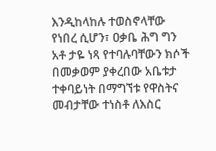እንዲከላከሉ ተወስኖላቸው የነበረ ሲሆን፣ ዐቃቤ ሕግ ግን አቶ ታዬ ነጻ የተባሉባቸውን ክሶች በመቃወም ያቀረበው አቤቱታ ተቀባይነት በማግኘቱ የዋስትና መብታቸው ተነስቶ ለእስር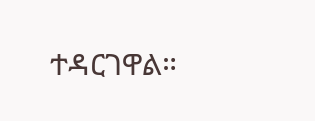ተዳርገዋል።